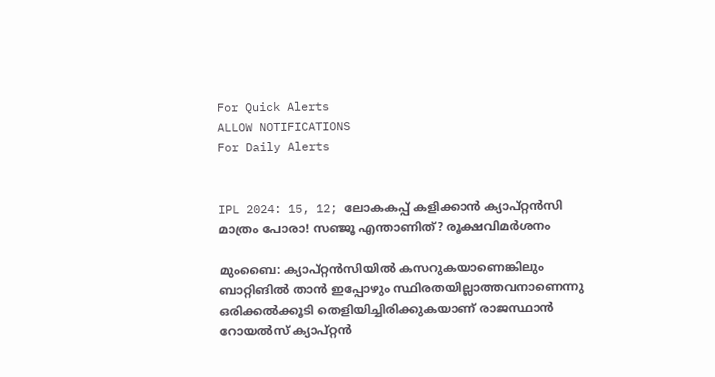For Quick Alerts
ALLOW NOTIFICATIONS
For Daily Alerts


IPL 2024: 15, 12; ലോകകപ്പ് കളിക്കാന്‍ ക്യാപ്റ്റന്‍സി മാത്രം പോരാ! സഞ്ജൂ എന്താണിത്? രൂക്ഷവിമര്‍ശനം

മുംബൈ: ക്യാപ്റ്റന്‍സിയില്‍ കസറുകയാണെങ്കിലും ബാറ്റിങില്‍ താന്‍ ഇപ്പോഴും സ്ഥിരതയില്ലാത്തവനാണെന്നു ഒരിക്കല്‍ക്കൂടി തെളിയിച്ചിരിക്കുകയാണ് രാജസ്ഥാന്‍ റോയല്‍സ് ക്യാപ്റ്റന്‍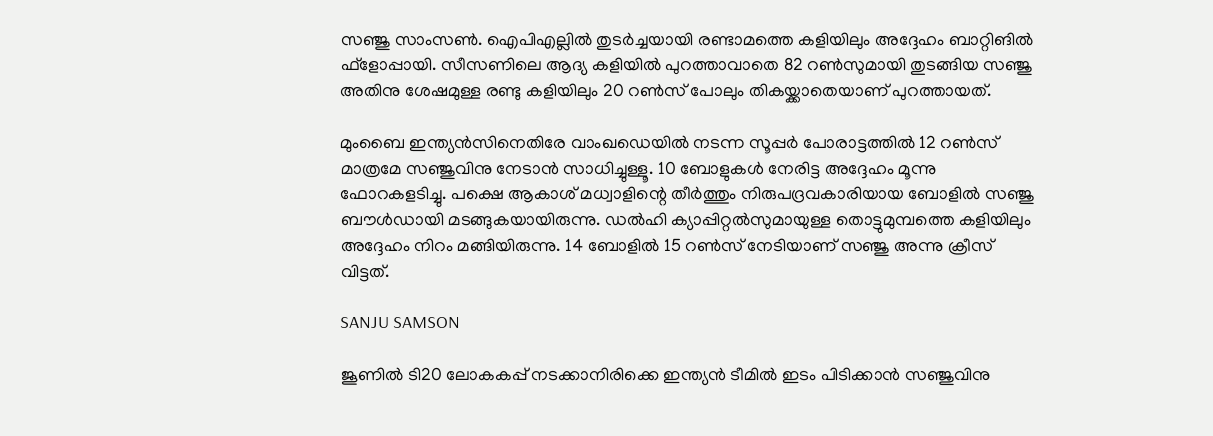സഞ്ജു സാംസണ്‍. ഐപിഎല്ലില്‍ തുടര്‍ച്ചയായി രണ്ടാമത്തെ കളിയിലും അദ്ദേഹം ബാറ്റിങില്‍ ഫ്‌ളോപ്പായി. സീസണിലെ ആദ്യ കളിയില്‍ പുറത്താവാതെ 82 റണ്‍സുമായി തുടങ്ങിയ സഞ്ജു അതിനു ശേഷമുള്ള രണ്ടു കളിയിലും 20 റണ്‍സ് പോലും തികയ്ക്കാതെയാണ് പുറത്തായത്.

മുംബൈ ഇന്ത്യന്‍സിനെതിരേ വാംഖഡെയില്‍ നടന്ന സൂപ്പര്‍ പോരാട്ടത്തില്‍ 12 റണ്‍സ് മാത്രമേ സഞ്ജുവിനു നേടാന്‍ സാധിച്ചുള്ളൂ. 10 ബോളുകള്‍ നേരിട്ട അദ്ദേഹം മൂന്നു ഫോറകളടിച്ചു. പക്ഷെ ആകാശ് മധ്വാളിന്റെ തീര്‍ത്തും നിരുപദ്രവകാരിയായ ബോളില്‍ സഞ്ജു ബൗള്‍ഡായി മടങ്ങുകയായിരുന്നു. ഡല്‍ഹി ക്യാപ്പിറ്റല്‍സുമായുള്ള തൊട്ടുമുമ്പത്തെ കളിയിലും അദ്ദേഹം നിറം മങ്ങിയിരുന്നു. 14 ബോളില്‍ 15 റണ്‍സ് നേടിയാണ് സഞ്ജു അന്നു ക്രീസ് വിട്ടത്.

SANJU SAMSON

ജൂണില്‍ ടി20 ലോകകപ്പ് നടക്കാനിരിക്കെ ഇന്ത്യന്‍ ടീമില്‍ ഇടം പിടിക്കാന്‍ സഞ്ജുവിനു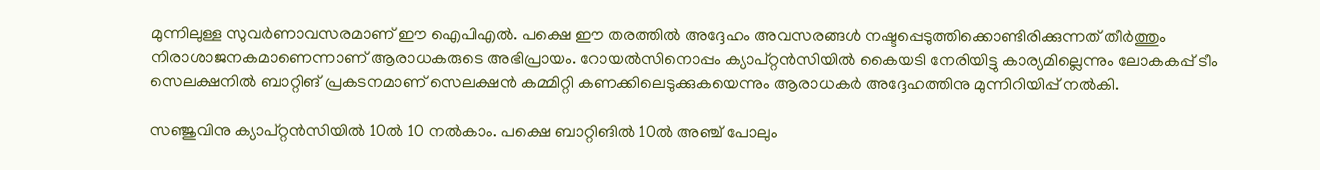മുന്നിലുള്ള സുവര്‍ണാവസരമാണ് ഈ ഐപിഎല്‍. പക്ഷെ ഈ തരത്തില്‍ അദ്ദേഹം അവസരങ്ങള്‍ നഷ്ടപ്പെടുത്തിക്കൊണ്ടിരിക്കുന്നത് തീര്‍ത്തും നിരാശാജനകമാണെന്നാണ് ആരാധകരുടെ അഭിപ്രായം. റോയല്‍സിനൊപ്പം ക്യാപ്റ്റന്‍സിയില്‍ കൈയടി നേരിയിട്ടു കാര്യമില്ലെന്നും ലോകകപ്പ് ടീം സെലക്ഷനില്‍ ബാറ്റിങ് പ്രകടനമാണ് സെലക്ഷന്‍ കമ്മിറ്റി കണക്കിലെടുക്കുകയെന്നും ആരാധകര്‍ അദ്ദേഹത്തിനു മുന്നിറിയിപ്പ് നല്‍കി.

സഞ്ജുവിനു ക്യാപ്റ്റന്‍സിയില്‍ 10ല്‍ 10 നല്‍കാം. പക്ഷെ ബാറ്റിങില്‍ 10ല്‍ അഞ്ച് പോലും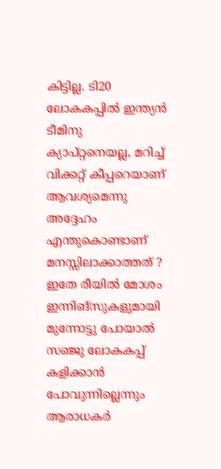കിട്ടില്ല. ടി20 ലോകകപ്പില്‍ ഇന്ത്യന്‍ ടീമിനു ക്യാപ്റ്റനെയല്ല, മറിച്ച് വിക്കറ്റ് കീപ്പറെയാണ് ആവശ്യമെന്നു അദ്ദേഹം എന്തുകൊണ്ടാണ് മനസ്സിലാക്കാത്തത് ? ഇതേ രീയില്‍ മോശം ഇന്നിങ്‌സുകളുമായി മുന്നോട്ടു പോയാല്‍ സഞ്ജു ലോകകപ്പ് കളിക്കാന്‍ പോവുന്നില്ലെന്നും ആരാധകര്‍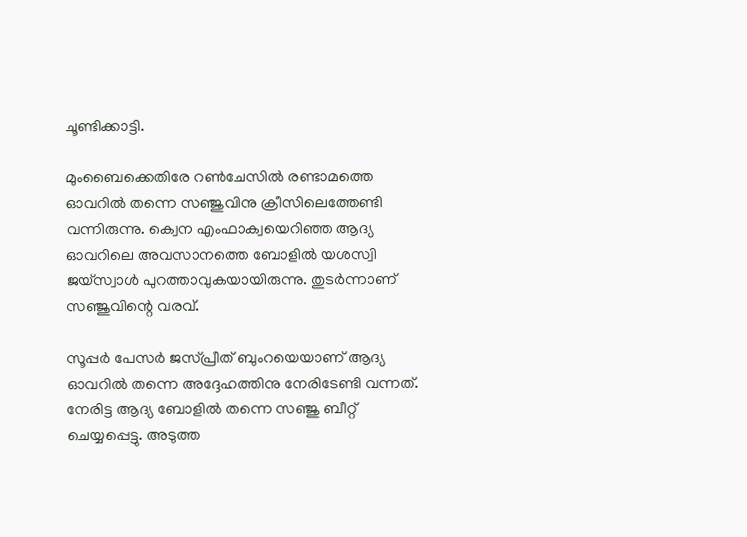ചൂണ്ടിക്കാട്ടി.

മുംബൈക്കെതിരേ റണ്‍ചേസില്‍ രണ്ടാമത്തെ ഓവറില്‍ തന്നെ സഞ്ജുവിനു ക്രീസിലെത്തേണ്ടി വന്നിരുന്നു. ക്വെന എംഫാക്വയെറിഞ്ഞ ആദ്യ ഓവറിലെ അവസാനത്തെ ബോളില്‍ യശസ്വി ജയ്‌സ്വാള്‍ പുറത്താവുകയായിരുന്നു. തുടര്‍ന്നാണ് സഞ്ജുവിന്റെ വരവ്.

സൂപ്പര്‍ പേസര്‍ ജസ്പ്രീത് ബുംറയെയാണ് ആദ്യ ഓവറില്‍ തന്നെ അദ്ദേഹത്തിനു നേരിടേണ്ടി വന്നത്. നേരിട്ട ആദ്യ ബോളില്‍ തന്നെ സഞ്ജു ബീറ്റ് ചെയ്യപ്പെട്ടു. അടുത്ത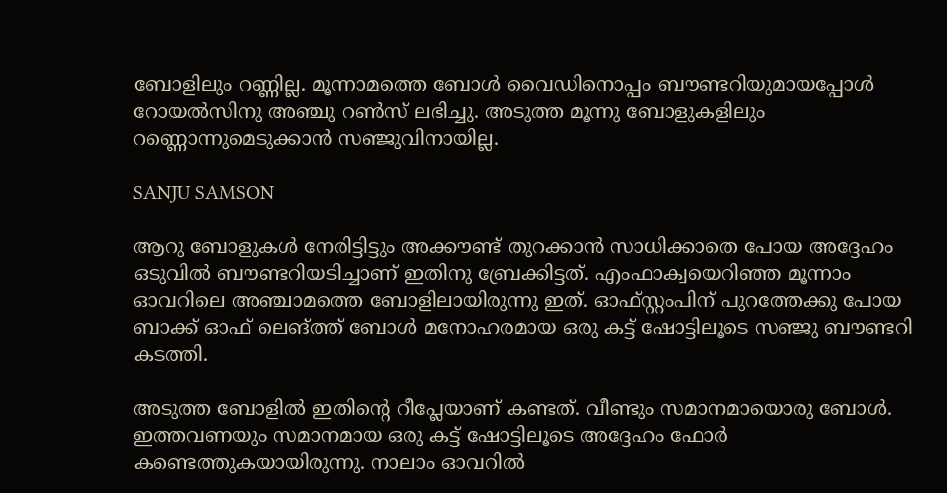ബോളിലും റണ്ണില്ല. മൂന്നാമത്തെ ബോള്‍ വൈഡിനൊപ്പം ബൗണ്ടറിയുമായപ്പോള്‍ റോയല്‍സിനു അഞ്ചു റണ്‍സ് ലഭിച്ചു. അടുത്ത മൂന്നു ബോളുകളിലും റണ്ണൊന്നുമെടുക്കാന്‍ സഞ്ജുവിനായില്ല.

SANJU SAMSON

ആറു ബോളുകള്‍ നേരിട്ടിട്ടും അക്കൗണ്ട് തുറക്കാന്‍ സാധിക്കാതെ പോയ അദ്ദേഹം ഒടുവില്‍ ബൗണ്ടറിയടിച്ചാണ് ഇതിനു ബ്രേക്കിട്ടത്. എംഫാക്വയെറിഞ്ഞ മൂന്നാം ഓവറിലെ അഞ്ചാമത്തെ ബോളിലായിരുന്നു ഇത്. ഓഫ്സ്റ്റംപിന് പുറത്തേക്കു പോയ ബാക്ക് ഓഫ് ലെങ്ത്ത് ബോള്‍ മനോഹരമായ ഒരു കട്ട് ഷോട്ടിലൂടെ സഞ്ജു ബൗണ്ടറി കടത്തി.

അടുത്ത ബോളില്‍ ഇതിന്റെ റീപ്ലേയാണ് കണ്ടത്. വീണ്ടും സമാനമായൊരു ബോള്‍. ഇത്തവണയും സമാനമായ ഒരു കട്ട് ഷോട്ടിലൂടെ അദ്ദേഹം ഫോര്‍ കണ്ടെത്തുകയായിരുന്നു. നാലാം ഓവറില്‍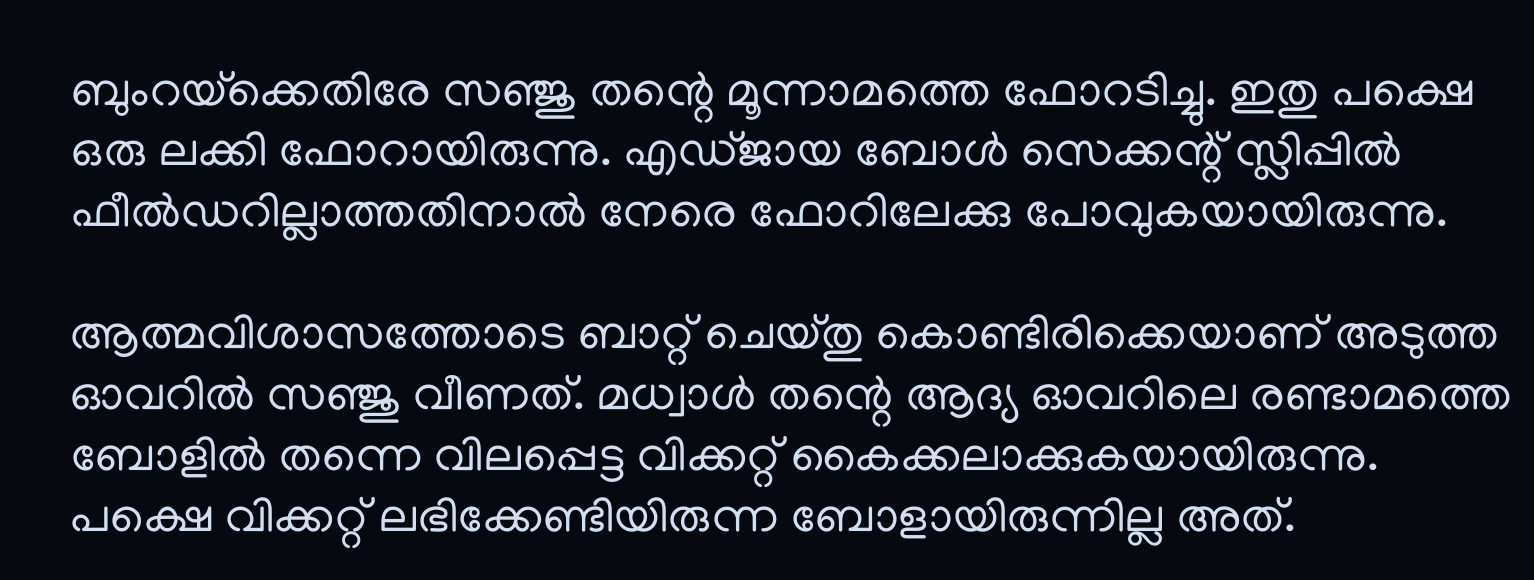ബുംറയ്‌ക്കെതിരേ സഞ്ജു തന്റെ മൂന്നാമത്തെ ഫോറടിച്ചു. ഇതു പക്ഷെ ഒരു ലക്കി ഫോറായിരുന്നു. എഡ്ജായ ബോള്‍ സെക്കന്റ് സ്ലിപ്പില്‍ ഫീല്‍ഡറില്ലാത്തതിനാല്‍ നേരെ ഫോറിലേക്കു പോവുകയായിരുന്നു.

ആത്മവിശാസത്തോടെ ബാറ്റ് ചെയ്തു കൊണ്ടിരിക്കെയാണ് അടുത്ത ഓവറില്‍ സഞ്ജു വീണത്. മധ്വാള്‍ തന്റെ ആദ്യ ഓവറിലെ രണ്ടാമത്തെ ബോളില്‍ തന്നെ വിലപ്പെട്ട വിക്കറ്റ് കൈക്കലാക്കുകയായിരുന്നു. പക്ഷെ വിക്കറ്റ് ലഭിക്കേണ്ടിയിരുന്ന ബോളായിരുന്നില്ല അത്.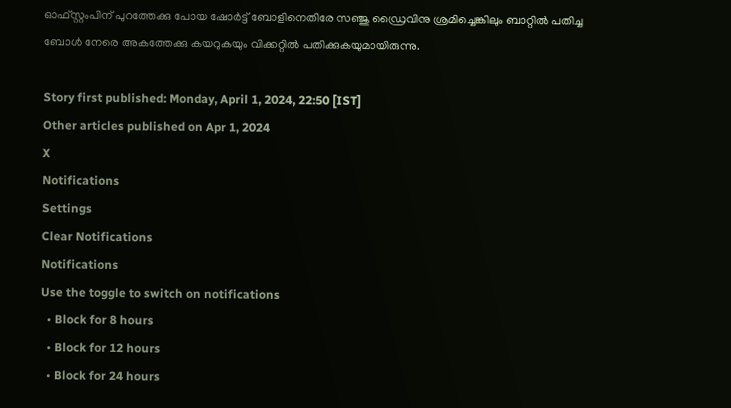ഓഫ്സ്റ്റംപിന് പുറത്തേക്കു പോയ ഷോര്‍ട്ട് ബോളിനെതിരേ സഞ്ജു ഡ്രൈവിനു ശ്രമിച്ചെങ്കിലും ബാറ്റില്‍ പതിച്ച ബോള്‍ നേരെ അകത്തേക്കു കയറുകയും വിക്കറ്റില്‍ പതിക്കുകയുമായിരുന്നു.

Story first published: Monday, April 1, 2024, 22:50 [IST]
Other articles published on Apr 1, 2024
X
Notifications
Settings
Clear Notifications
Notifications
Use the toggle to switch on notifications
  • Block for 8 hours
  • Block for 12 hours
  • Block for 24 hours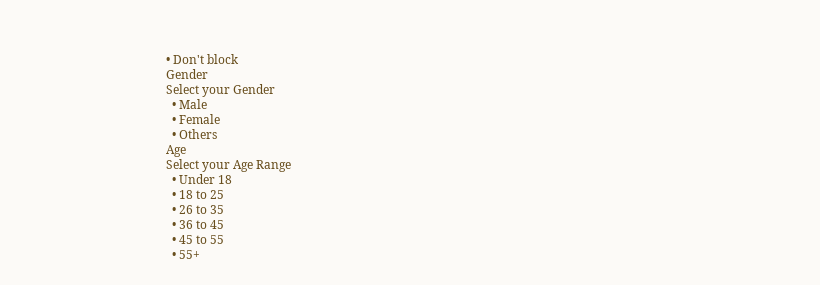• Don't block
Gender
Select your Gender
  • Male
  • Female
  • Others
Age
Select your Age Range
  • Under 18
  • 18 to 25
  • 26 to 35
  • 36 to 45
  • 45 to 55
  • 55+